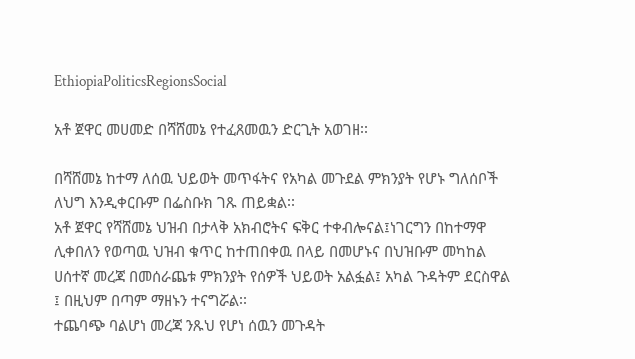EthiopiaPoliticsRegionsSocial

አቶ ጀዋር መሀመድ በሻሸመኔ የተፈጸመዉን ድርጊት አወገዘ፡፡

በሻሸመኔ ከተማ ለሰዉ ህይወት መጥፋትና የአካል መጉደል ምክንያት የሆኑ ግለሰቦች ለህግ እንዲቀርቡም በፌስቡክ ገጹ ጠይቋል፡፡
አቶ ጀዋር የሻሸመኔ ህዝብ በታላቅ አክብሮትና ፍቅር ተቀብሎናል፤ነገርግን በከተማዋ ሊቀበለን የወጣዉ ህዝብ ቁጥር ከተጠበቀዉ በላይ በመሆኑና በህዝቡም መካከል ሀሰተኛ መረጃ በመሰራጨቱ ምክንያት የሰዎች ህይወት አልፏል፤ አካል ጉዳትም ደርስዋል ፤ በዚህም በጣም ማዘኑን ተናግሯል፡፡
ተጨባጭ ባልሆነ መረጃ ንጹህ የሆነ ሰዉን መጉዳት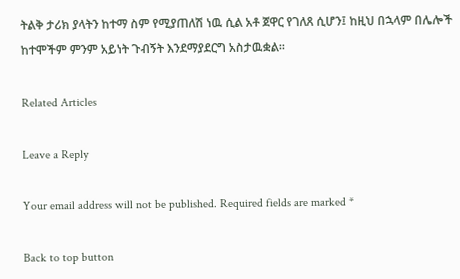ትልቅ ታሪክ ያላትን ከተማ ስም የሚያጠለሽ ነዉ ሲል አቶ ጀዋር የገለጸ ሲሆን፤ ከዚህ በኋላም በሌሎች ከተሞችም ምንም አይነት ጉብኝት እንደማያደርግ አስታዉቋል፡፡

Related Articles

Leave a Reply

Your email address will not be published. Required fields are marked *

Back to top button